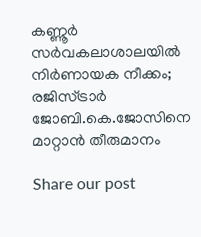കണ്ണൂർ സർവകലാശാലയിൽ നിർണായക നീക്കം; രജിസ്ട്രാർ ജോബി.കെ.ജോസിനെ മാറ്റാൻ തീരുമാനം

Share our post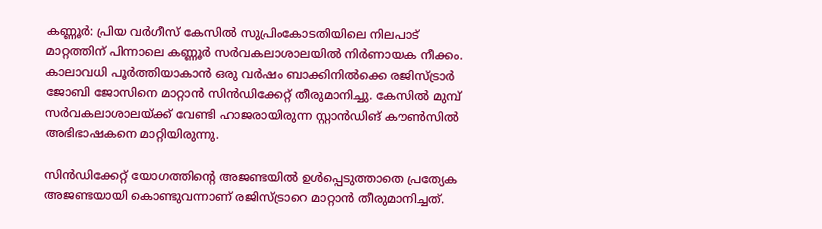കണ്ണൂർ: പ്രിയ വർഗീസ് കേസിൽ സുപ്രിംകോടതിയിലെ നിലപാട് മാറ്റത്തിന് പിന്നാലെ കണ്ണൂർ സർവകലാശാലയിൽ നിർണായക നീക്കം. കാലാവധി പൂർത്തിയാകാൻ ഒരു വർഷം ബാക്കിനിൽക്കെ രജിസ്ട്രാർ ജോബി ജോസിനെ മാറ്റാൻ സിൻഡിക്കേറ്റ് തീരുമാനിച്ചു. കേസിൽ മുമ്പ് സർവകലാശാലയ്ക്ക് വേണ്ടി ഹാജരായിരുന്ന സ്റ്റാൻഡിങ് കൗൺസിൽ അഭിഭാഷകനെ മാറ്റിയിരുന്നു.

സിൻഡിക്കേറ്റ് യോഗത്തിന്റെ അജണ്ടയിൽ ഉൾപ്പെടുത്താതെ പ്രത്യേക അജണ്ടയായി കൊണ്ടുവന്നാണ് രജിസ്ട്രാറെ മാറ്റാൻ തീരുമാനിച്ചത്.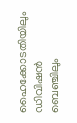ഹൈക്കോടതിയിലും ഡിവിഷൻ ബെഞ്ചിലും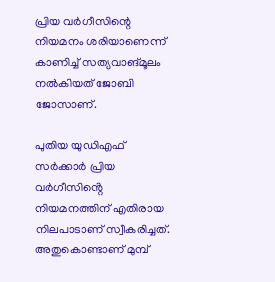പ്രിയ വർഗീസിന്റെ നിയമനം ശരിയാണെന്ന് കാണിച്ച് സത്യവാങ്മൂലം നൽകിയത് ജോബി ജോസാണ്.

പുതിയ യുഡിഎഫ് സർക്കാർ പ്രിയ വർഗീസിൻ്റെ നിയമനത്തിന് എതിരായ നിലപാടാണ് സ്വീകരിച്ചത്. അതുകൊണ്ടാണ് മുമ്പ്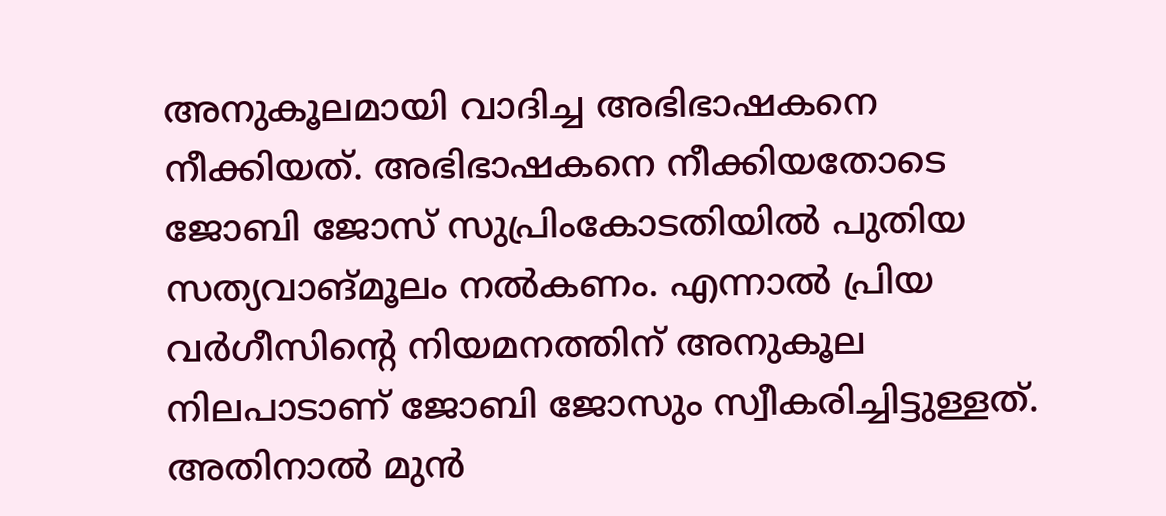അനുകൂലമായി വാദിച്ച അഭിഭാഷകനെ നീക്കിയത്. അഭിഭാഷകനെ നീക്കിയതോടെ ജോബി ജോസ് സുപ്രിംകോടതിയിൽ പുതിയ സത്യവാങ്മൂലം നൽകണം. എന്നാൽ പ്രിയ വർഗീസിൻ്റെ നിയമനത്തിന് അനുകൂല നിലപാടാണ് ജോബി ജോസും സ്വീകരിച്ചിട്ടുള്ളത്. അതിനാൽ മുൻ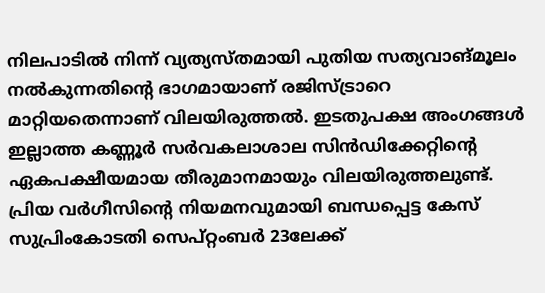നിലപാടിൽ നിന്ന് വ്യത്യസ്തമായി പുതിയ സത്യവാങ്മൂലം നൽകുന്നതിന്റെ ഭാഗമായാണ് രജിസ്ട്രാറെ മാറ്റിയതെന്നാണ് വിലയിരുത്തൽ. ഇടതുപക്ഷ അംഗങ്ങൾ ഇല്ലാത്ത കണ്ണൂർ സർവകലാശാല സിൻഡിക്കേറ്റിന്റെ ഏകപക്ഷീയമായ തീരുമാനമായും വിലയിരുത്തലുണ്ട്. പ്രിയ വർഗീസിന്റെ നിയമനവുമായി ബന്ധപ്പെട്ട കേസ് സുപ്രിംകോടതി സെപ്റ്റംബർ 23ലേക്ക്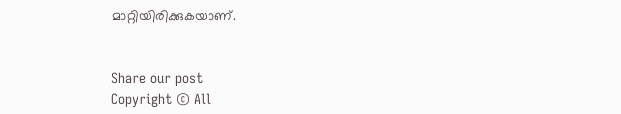മാറ്റിയിരിക്കുകയാണ്.


Share our post
Copyright © All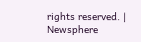rights reserved. | Newsphere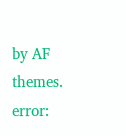by AF themes.
error: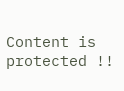Content is protected !!